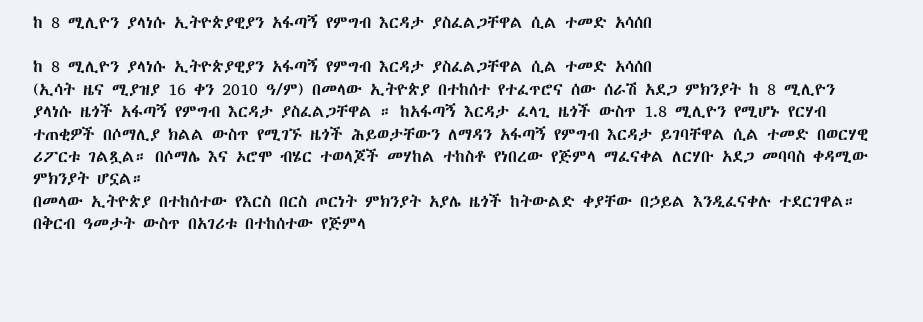ከ 8 ሚሊዮን ያላነሱ ኢትዮጵያዊያን አፋጣኝ የምግብ እርዳታ ያስፈልጋቸዋል ሲል ተመድ አሳሰበ

ከ 8 ሚሊዮን ያላነሱ ኢትዮጵያዊያን አፋጣኝ የምግብ እርዳታ ያስፈልጋቸዋል ሲል ተመድ አሳሰበ
(ኢሳት ዜና ሚያዝያ 16 ቀን 2010 ዓ/ም) በመላው ኢትዮጵያ በተከሰተ የተፈጥሮና ሰው ሰራሽ አደጋ ምክንያት ከ 8 ሚሊዮን ያላነሱ ዜጎች አፋጣኝ የምግብ እርዳታ ያስፈልጋቸዋል ። ከአፋጣኝ እርዳታ ፈላጊ ዜጎች ውስጥ 1.8 ሚሊዮን የሚሆኑ የርሃብ ተጠቂዎች በሶማሊያ ክልል ውስጥ የሚገኙ ዜጎች ሕይወታቸውን ለማዳን አፋጣኝ የምግብ እርዳታ ይገባቸዋል ሲል ተመድ በወርሃዊ ሪፖርቱ ገልጿል። በሶማሌ እና ኦሮሞ ብሄር ተወላጆች መሃከል ተከስቶ የነበረው የጅምላ ማፈናቀል ለርሃቡ አደጋ መባባስ ቀዳሚው ምክንያት ሆኗል።
በመላው ኢትዮጵያ በተከሰተው የእርስ በርስ ጦርነት ምክንያት አያሌ ዜጎች ከትውልድ ቀያቸው በኃይል እንዲፈናቀሉ ተደርገዋል። በቅርብ ዓመታት ውስጥ በአገሪቱ በተከሰተው የጅምላ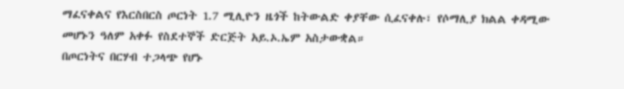ማፈናቀልና የእርስበርስ ጦርነት 1.7 ሚሊዮን ዜጎች ከትውልድ ቀያቸው ሲፈናቀሉ፣ የሶማሊያ ክልል ቀዳሚው መሆኑን ዓለም አቀፉ የስደተኞች ድርጅት አይ.ኦ.ኤም አስታውቋል።
በጦርነትና በርሃብ ተጋላጭ የሆኑ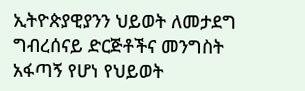ኢትዮጵያዊያንን ህይወት ለመታደግ ግብረሰናይ ድርጅቶችና መንግስት አፋጣኝ የሆነ የህይወት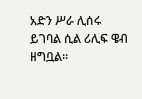አድን ሥራ ሊሰሩ ይገባል ሲል ሪሊፍ ዌብ ዘግቧል።